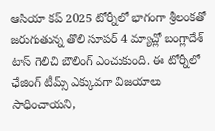ఆసియా కప్ 2025 టోర్నీలో భాగంగా శ్రీలంకతో జరుగుతున్న తొలి సూపర్ 4 మ్యాచ్లో బంగ్లాదేశ్ టాస్ గెలిచి బౌలింగ్ ఎంచుకుంది. ఈ టోర్నీలో ఛేజింగ్ టీమ్స్ ఎక్కువగా విజయాలు సాధించాయని,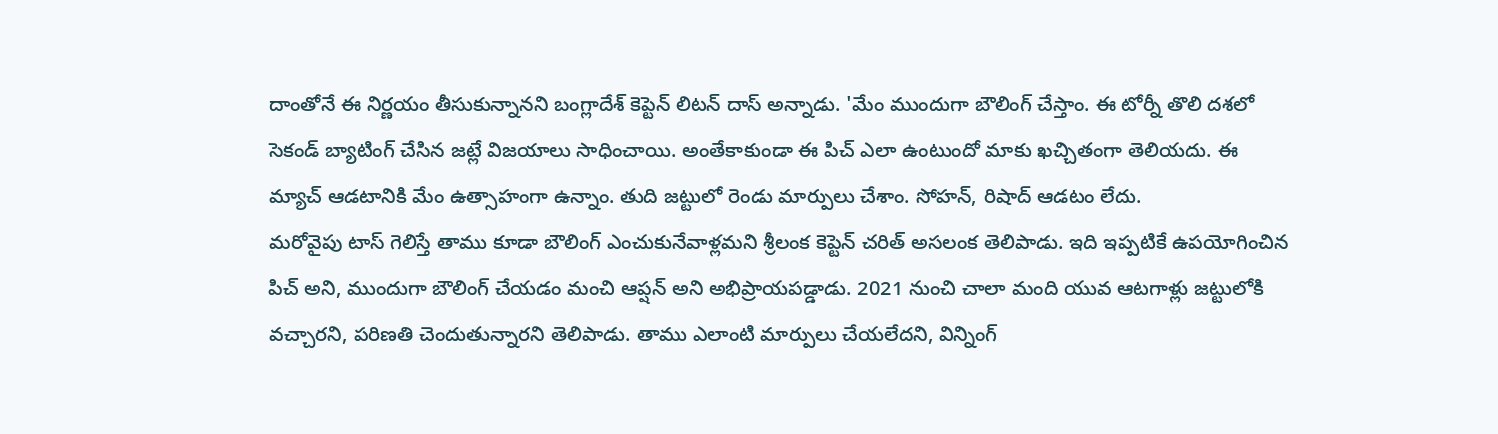దాంతోనే ఈ నిర్ణయం తీసుకున్నానని బంగ్లాదేశ్ కెప్టెన్ లిటన్ దాస్ అన్నాడు. 'మేం ముందుగా బౌలింగ్ చేస్తాం. ఈ టోర్నీ తొలి దశలో సెకండ్ బ్యాటింగ్ చేసిన జట్లే విజయాలు సాధించాయి. అంతేకాకుండా ఈ పిచ్ ఎలా ఉంటుందో మాకు ఖచ్చితంగా తెలియదు. ఈ మ్యాచ్ ఆడటానికి మేం ఉత్సాహంగా ఉన్నాం. తుది జట్టులో రెండు మార్పులు చేశాం. సోహన్, రిషాద్ ఆడటం లేదు.
మరోవైపు టాస్ గెలిస్తే తాము కూడా బౌలింగ్ ఎంచుకునేవాళ్లమని శ్రీలంక కెప్టెన్ చరిత్ అసలంక తెలిపాడు. ఇది ఇప్పటికే ఉపయోగించిన పిచ్ అని, ముందుగా బౌలింగ్ చేయడం మంచి ఆప్షన్ అని అభిప్రాయపడ్డాడు. 2021 నుంచి చాలా మంది యువ ఆటగాళ్లు జట్టులోకి వచ్చారని, పరిణతి చెందుతున్నారని తెలిపాడు. తాము ఎలాంటి మార్పులు చేయలేదని, విన్నింగ్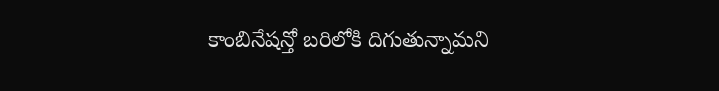కాంబినేషన్తో బరిలోకి దిగుతున్నామని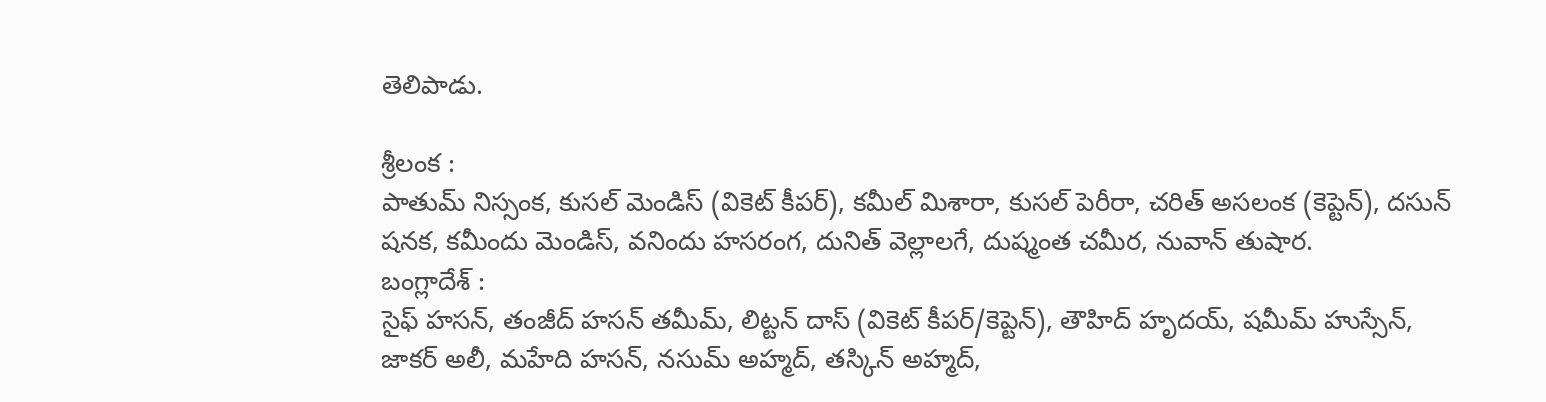తెలిపాడు.

శ్రీలంక :
పాతుమ్ నిస్సంక, కుసల్ మెండిస్ (వికెట్ కీపర్), కమీల్ మిశారా, కుసల్ పెరీరా, చరిత్ అసలంక (కెప్టెన్), దసున్ షనక, కమీందు మెండిస్, వనిందు హసరంగ, దునిత్ వెల్లాలగే, దుష్మంత చమీర, నువాన్ తుషార.
బంగ్లాదేశ్ :
సైఫ్ హసన్, తంజీద్ హసన్ తమీమ్, లిట్టన్ దాస్ (వికెట్ కీపర్/కెప్టెన్), తౌహిద్ హృదయ్, షమీమ్ హుస్సేన్, జాకర్ అలీ, మహేది హసన్, నసుమ్ అహ్మద్, తస్కిన్ అహ్మద్,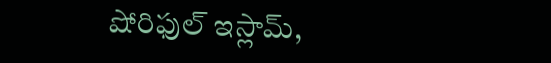షోరిఫుల్ ఇస్లామ్,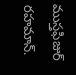ముస్తఫిజుర్ రహమాన్.